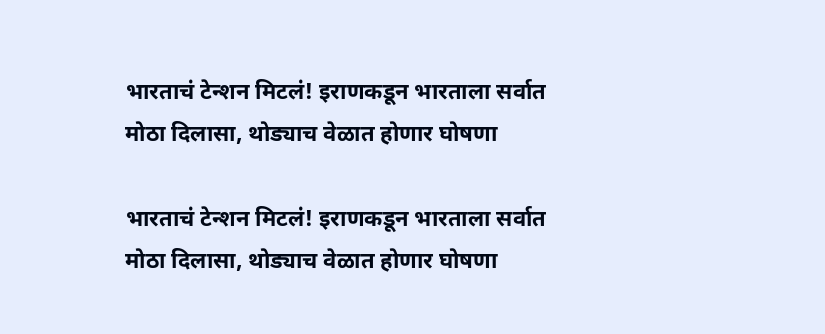भारताचं टेन्शन मिटलं! इराणकडून भारताला सर्वात मोठा दिलासा, थोड्याच वेळात होणार घोषणा

भारताचं टेन्शन मिटलं! इराणकडून भारताला सर्वात मोठा दिलासा, थोड्याच वेळात होणार घोषणा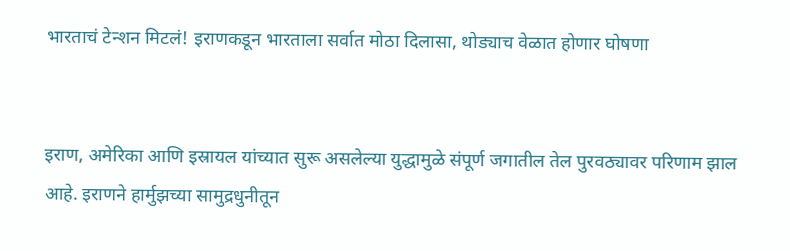भारताचं टेन्शन मिटलं! इराणकडून भारताला सर्वात मोठा दिलासा, थोड्याच वेळात होणार घोषणा


इराण, अमेरिका आणि इस्रायल यांच्यात सुरू असलेल्या युद्धामुळे संपूर्ण जगातील तेल पुरवठ्यावर परिणाम झाल आहे. इराणने हार्मुझच्या सामुद्रधुनीतून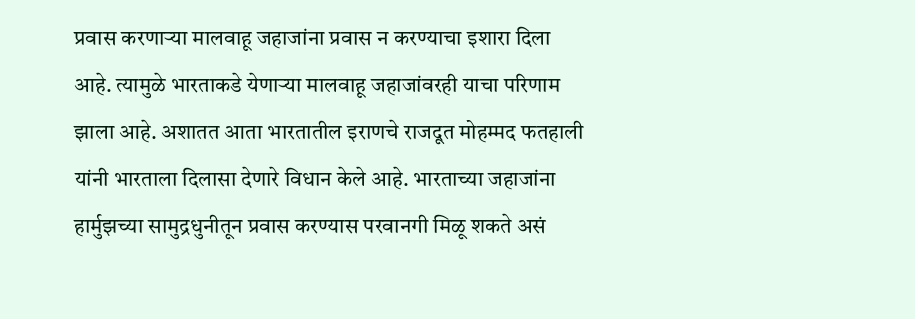प्रवास करणाऱ्या मालवाहू जहाजांना प्रवास न करण्याचा इशारा दिला आहे. त्यामुळे भारताकडे येणाऱ्या मालवाहू जहाजांवरही याचा परिणाम झाला आहे. अशातत आता भारतातील इराणचे राजदूत मोहम्मद फतहाली यांनी भारताला दिलासा देणारे विधान केले आहे. भारताच्या जहाजांना हार्मुझच्या सामुद्रधुनीतून प्रवास करण्यास परवानगी मिळू शकते असं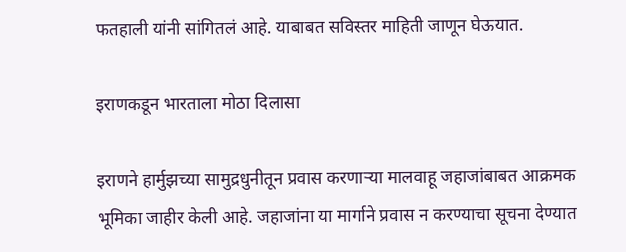फतहाली यांनी सांगितलं आहे. याबाबत सविस्तर माहिती जाणून घेऊयात.

इराणकडून भारताला मोठा दिलासा

इराणने हार्मुझच्या सामुद्रधुनीतून प्रवास करणाऱ्या मालवाहू जहाजांबाबत आक्रमक भूमिका जाहीर केली आहे. जहाजांना या मार्गाने प्रवास न करण्याचा सूचना देण्यात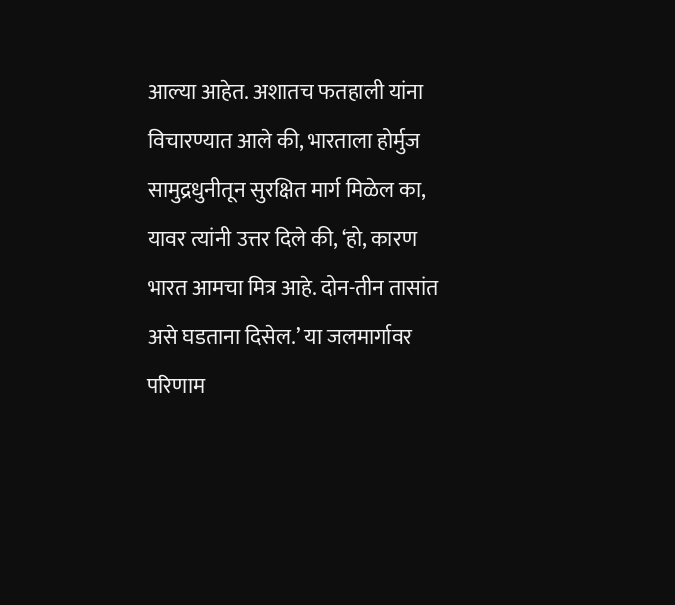आल्या आहेत. अशातच फतहाली यांना विचारण्यात आले की, भारताला होर्मुज सामुद्रधुनीतून सुरक्षित मार्ग मिळेल का, यावर त्यांनी उत्तर दिले की, ‘हो, कारण भारत आमचा मित्र आहे. दोन-तीन तासांत असे घडताना दिसेल.’ या जलमार्गावर परिणाम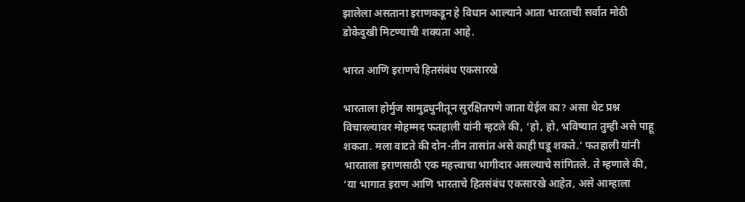झालेला असताना इराणकडून हे विधान आल्याने आता भारताची सर्वात मोठी डोकेदुखी मिटण्याची शक्यता आहे.

भारत आणि इराणचे हितसंबंध एकसारखे

भारताला होर्मुज सामुद्रधुनीतून सुरक्षितपणे जाता येईल का? असा थेट प्रश्न विचारल्यावर मोहम्मद फतहाली यांनी म्हटले की, ‘हो, हो, भविष्यात तुम्ही असे पाहू शकता. मला वाटते की दोन-तीन तासांत असे काही घडू शकते.’ फतहाली यांनी भारताला इराणसाठी एक महत्त्वाचा भागीदार असल्याचे सांगितले. ते म्हणाले की, ‘या भागात इराण आणि भारताचे हितसंबंध एकसारखे आहेत, असे आम्हाला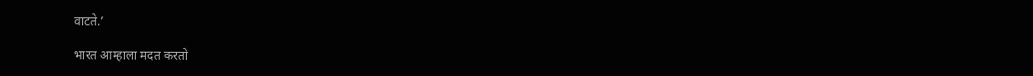वाटते.’

भारत आम्हाला मदत करतो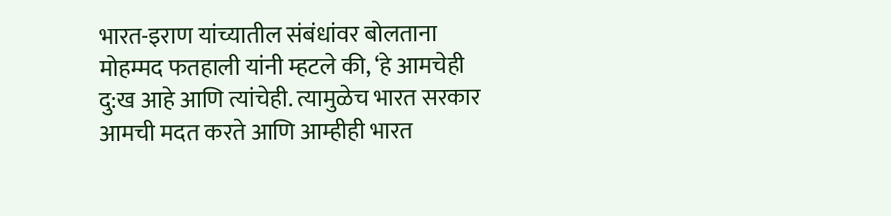भारत-इराण यांच्यातील संबंधांवर बोलताना मोहम्मद फतहाली यांनी म्हटले की, ‘हे आमचेही दु:ख आहे आणि त्यांचेही. त्यामुळेच भारत सरकार आमची मदत करते आणि आम्हीही भारत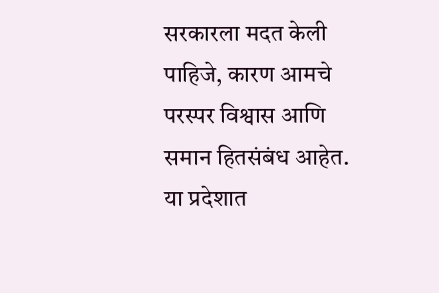सरकारला मदत केली पाहिजे, कारण आमचे परस्पर विश्वास आणि समान हितसंबंध आहेत. या प्रदेशात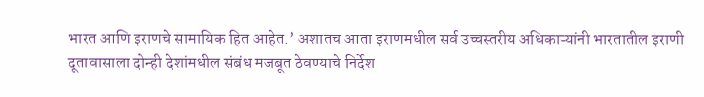भारत आणि इराणचे सामायिक हित आहेत.’ अशातच आता इराणमधील सर्व उच्चस्तरीय अधिकाऱ्यांनी भारतातील इराणी दूतावासाला दोन्ही देशांमधील संबंध मजबूत ठेवण्याचे निर्देश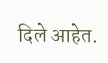दिले आहेत.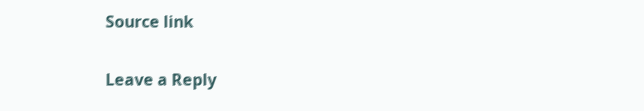Source link

Leave a Reply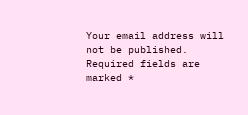Your email address will not be published. Required fields are marked *